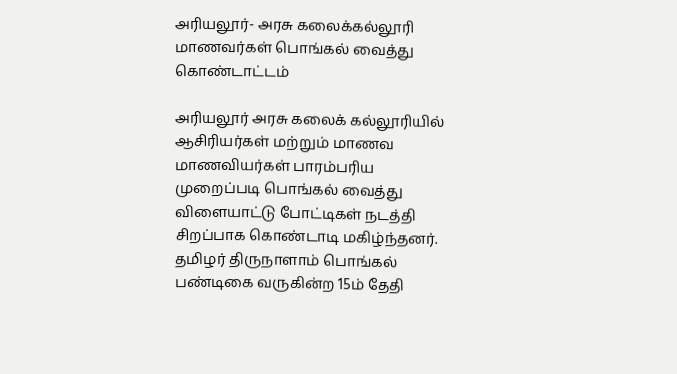அரியலூர்- அரசு கலைக்கல்லூரி மாணவர்கள் பொங்கல் வைத்து கொண்டாட்டம்

அரியலூர் அரசு கலைக் கல்லூரியில் ஆசிரியர்கள் மற்றும் மாணவ மாணவியர்கள் பாரம்பரிய முறைப்படி பொங்கல் வைத்து விளையாட்டு போட்டிகள் நடத்தி சிறப்பாக கொண்டாடி மகிழ்ந்தனர். தமிழர் திருநாளாம் பொங்கல் பண்டிகை வருகின்ற 15ம் தேதி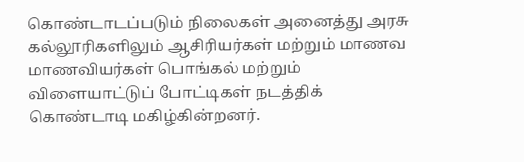கொண்டாடப்படும் நிலைகள் அனைத்து அரசு கல்லூரிகளிலும் ஆசிரியர்கள் மற்றும் மாணவ மாணவியர்கள் பொங்கல் மற்றும் விளையாட்டுப் போட்டிகள் நடத்திக் கொண்டாடி மகிழ்கின்றனர்.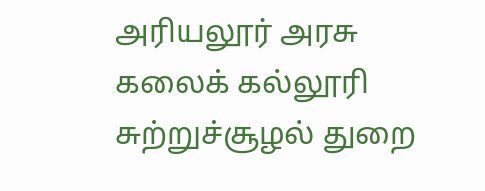அரியலூர் அரசு கலைக் கல்லூரி சுற்றுச்சூழல் துறை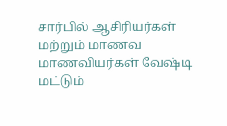சார்பில் ஆசிரியர்கள் மற்றும் மாணவ மாணவியர்கள் வேஷ்டி மட்டும்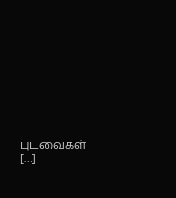புடவைகள் […]